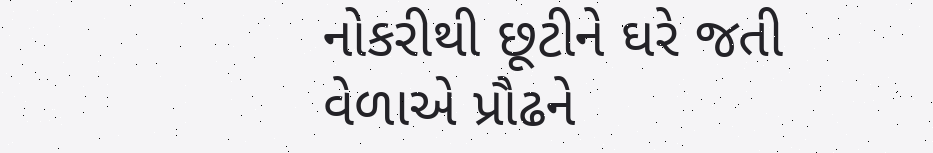નોકરીથી છૂટીને ઘરે જતી વેળાએ પ્રૌઢને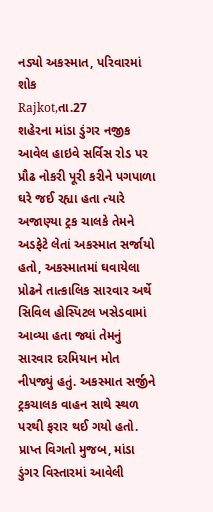નડ્યો અકસ્માત, પરિવારમાં શોક
Rajkot,તા.27
શહેરના માંડા ડુંગર નજીક આવેલ હાઇવે સર્વિસ રોડ પર પ્રૌઢ નોકરી પૂરી કરીને પગપાળા ઘરે જઈ રહ્યા હતા ત્યારે અજાણ્યા ટ્રક ચાલકે તેમને અડફેટે લેતાં અકસ્માત સર્જાયો હતો, અકસ્માતમાં ઘવાયેલા પ્રોઢને તાત્કાલિક સારવાર અર્થે સિવિલ હોસ્પિટલ ખસેડવામાં આવ્યા હતા જ્યાં તેમનું સારવાર દરમિયાન મોત નીપજ્યું હતું. અકસ્માત સર્જીને ટ્રકચાલક વાહન સાથે સ્થળ પરથી ફરાર થઈ ગયો હતો.
પ્રાપ્ત વિગતો મુજબ, માંડા ડુંગર વિસ્તારમાં આવેલી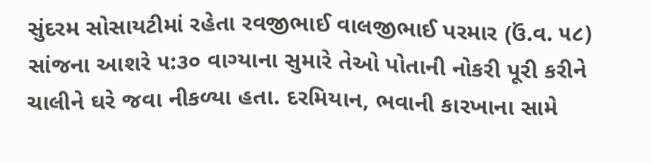સુંદરમ સોસાયટીમાં રહેતા રવજીભાઈ વાલજીભાઈ પરમાર (ઉં.વ. ૫૮) સાંજના આશરે ૫:૩૦ વાગ્યાના સુમારે તેઓ પોતાની નોકરી પૂરી કરીને ચાલીને ઘરે જવા નીકળ્યા હતા. દરમિયાન, ભવાની કારખાના સામે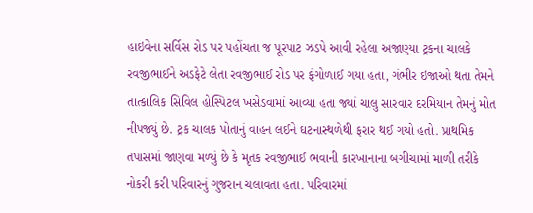હાઇવેના સર્વિસ રોડ પર પહોંચતા જ પૂરપાટ ઝડપે આવી રહેલા અજાણ્યા ટ્રકના ચાલકે રવજીભાઈને અડફેટે લેતા રવજીભાઈ રોડ પર ફંગોળાઈ ગયા હતા, ગંભીર ઇજાઓ થતા તેમને તાત્કાલિક સિવિલ હોસ્પિટલ ખસેડવામાં આવ્યા હતા જ્યાં ચાલુ સારવાર દરમિયાન તેમનું મોત નીપજ્યું છે. ટ્રક ચાલક પોતાનું વાહન લઈને ઘટનાસ્થળેથી ફરાર થઈ ગયો હતો. પ્રાથમિક તપાસમાં જાણવા મળ્યું છે કે મૃતક રવજીભાઈ ભવાની કારખાનાના બગીચામાં માળી તરીકે નોકરી કરી પરિવારનું ગુજરાન ચલાવતા હતા. પરિવારમાં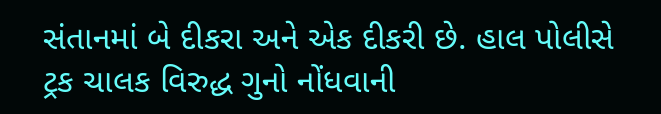સંતાનમાં બે દીકરા અને એક દીકરી છે. હાલ પોલીસે ટ્રક ચાલક વિરુદ્ધ ગુનો નોંધવાની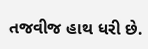તજવીજ હાથ ધરી છે.